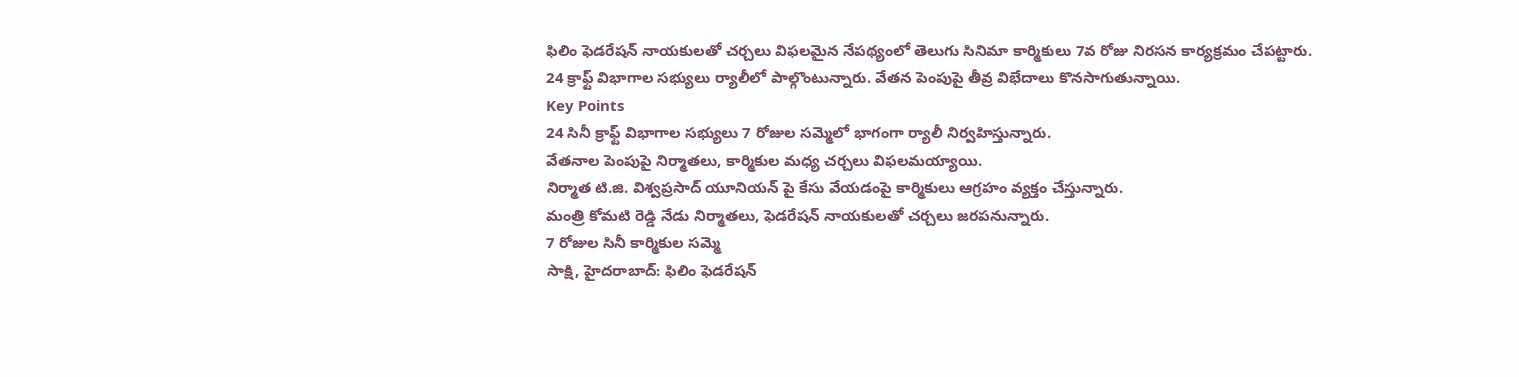ఫిలిం ఫెడరేషన్ నాయకులతో చర్చలు విఫలమైన నేపథ్యంలో తెలుగు సినిమా కార్మికులు 7వ రోజు నిరసన కార్యక్రమం చేపట్టారు. 24 క్రాఫ్ట్ విభాగాల సభ్యులు ర్యాలీలో పాల్గొంటున్నారు. వేతన పెంపుపై తీవ్ర విభేదాలు కొనసాగుతున్నాయి.
Key Points
24 సినీ క్రాఫ్ట్ విభాగాల సభ్యులు 7 రోజుల సమ్మెలో భాగంగా ర్యాలీ నిర్వహిస్తున్నారు.
వేతనాల పెంపుపై నిర్మాతలు, కార్మికుల మధ్య చర్చలు విఫలమయ్యాయి.
నిర్మాత టి.జి. విశ్వప్రసాద్ యూనియన్ పై కేసు వేయడంపై కార్మికులు ఆగ్రహం వ్యక్తం చేస్తున్నారు.
మంత్రి కోమటి రెడ్డి నేడు నిర్మాతలు, ఫెడరేషన్ నాయకులతో చర్చలు జరపనున్నారు.
7 రోజుల సినీ కార్మికుల సమ్మె
సాక్షి, హైదరాబాద్: ఫిలిం ఫెడరేషన్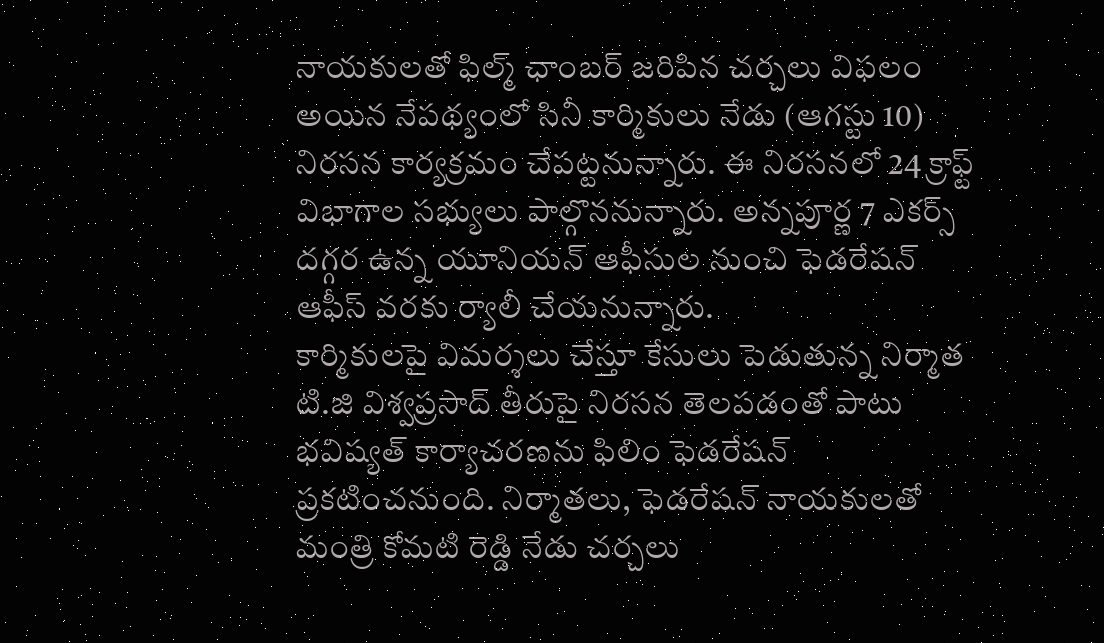నాయకులతో ఫిల్మ్ ఛాంబర్ జరిపిన చర్చలు విఫలం అయిన నేపథ్యంలో సినీ కార్మికులు నేడు (ఆగస్టు 10) నిరసన కార్యక్రమం చేపట్టనున్నారు. ఈ నిరసనలో 24 క్రాఫ్ట్ విభాగాల సభ్యులు పాల్గొననున్నారు. అన్నపూర్ణ 7 ఎకర్స్ దగ్గర ఉన్న యూనియన్ ఆఫీసుల నుంచి ఫెడరేషన్ ఆఫీస్ వరకు ర్యాలీ చేయనున్నారు.
కార్మికులపై విమర్శలు చేస్తూ కేసులు పెడుతున్న నిర్మాత టి.జి విశ్వప్రసాద్ తీరుపై నిరసన తెలపడంతో పాటు భవిష్యత్ కార్యాచరణను ఫిలిం ఫెడరేషన్ ప్రకటించనుంది. నిర్మాతలు, ఫెడరేషన్ నాయకులతో మంత్రి కోమటి రెడ్డి నేడు చర్చలు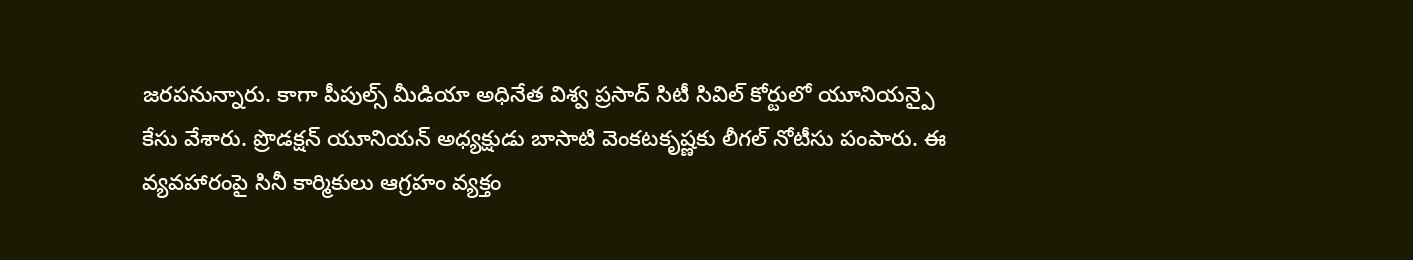జరపనున్నారు. కాగా పీపుల్స్ మీడియా అధినేత విశ్వ ప్రసాద్ సిటీ సివిల్ కోర్టులో యూనియన్పై కేసు వేశారు. ప్రొడక్షన్ యూనియన్ అధ్యక్షుడు బాసాటి వెంకటకృష్ణకు లీగల్ నోటీసు పంపారు. ఈ వ్యవహారంపై సినీ కార్మికులు ఆగ్రహం వ్యక్తం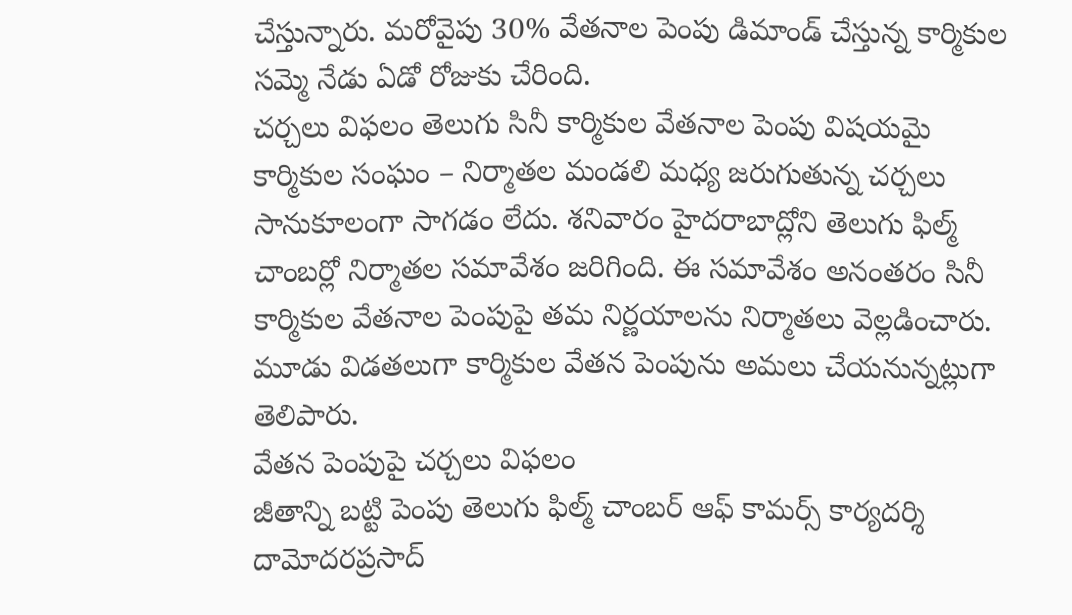చేస్తున్నారు. మరోవైపు 30% వేతనాల పెంపు డిమాండ్ చేస్తున్న కార్మికుల సమ్మె నేడు ఏడో రోజుకు చేరింది.
చర్చలు విఫలం తెలుగు సినీ కార్మికుల వేతనాల పెంపు విషయమై కార్మికుల సంఘం – నిర్మాతల మండలి మధ్య జరుగుతున్న చర్చలు సానుకూలంగా సాగడం లేదు. శనివారం హైదరాబాద్లోని తెలుగు ఫిల్మ్ చాంబర్లో నిర్మాతల సమావేశం జరిగింది. ఈ సమావేశం అనంతరం సినీ కార్మికుల వేతనాల పెంపుపై తమ నిర్ణయాలను నిర్మాతలు వెల్లడించారు. మూడు విడతలుగా కార్మికుల వేతన పెంపును అమలు చేయనున్నట్లుగా తెలిపారు.
వేతన పెంపుపై చర్చలు విఫలం
జీతాన్ని బట్టి పెంపు తెలుగు ఫిల్మ్ చాంబర్ ఆఫ్ కామర్స్ కార్యదర్శి దామోదరప్రసాద్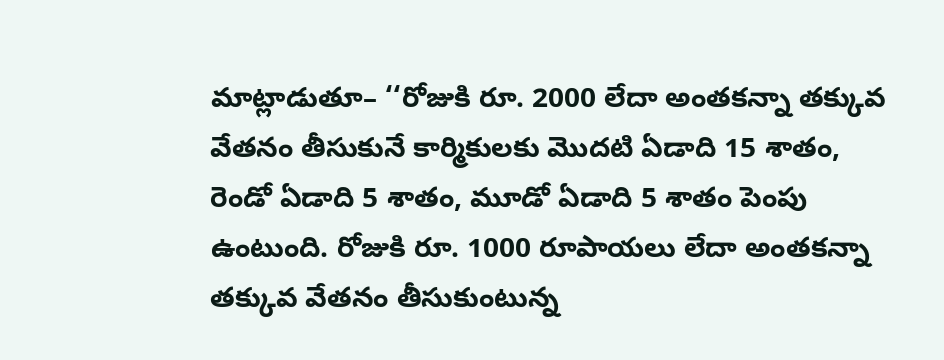మాట్లాడుతూ– ‘‘రోజుకి రూ. 2000 లేదా అంతకన్నా తక్కువ వేతనం తీసుకునే కార్మికులకు మొదటి ఏడాది 15 శాతం, రెండో ఏడాది 5 శాతం, మూడో ఏడాది 5 శాతం పెంపు ఉంటుంది. రోజుకి రూ. 1000 రూపాయలు లేదా అంతకన్నా తక్కువ వేతనం తీసుకుంటున్న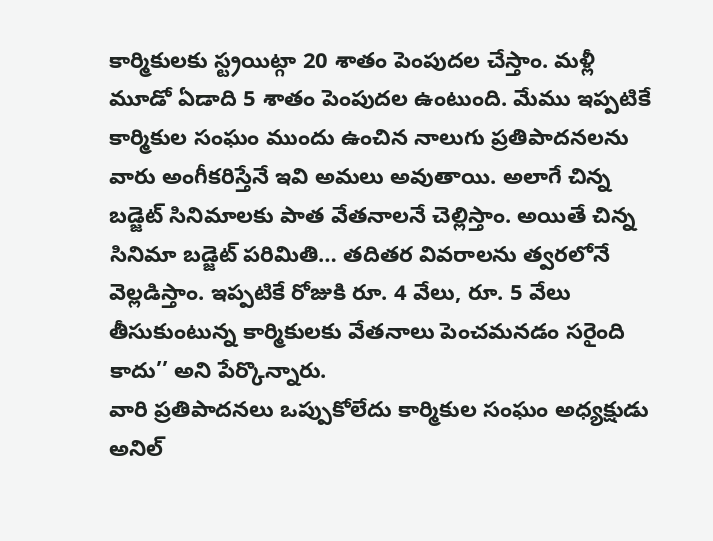కార్మికులకు స్ట్రయిట్గా 20 శాతం పెంపుదల చేస్తాం. మళ్లీ మూడో ఏడాది 5 శాతం పెంపుదల ఉంటుంది. మేము ఇప్పటికే కార్మికుల సంఘం ముందు ఉంచిన నాలుగు ప్రతిపాదనలను వారు అంగీకరిస్తేనే ఇవి అమలు అవుతాయి. అలాగే చిన్న బడ్జెట్ సినిమాలకు పాత వేతనాలనే చెల్లిస్తాం. అయితే చిన్న సినిమా బడ్జెట్ పరిమితి… తదితర వివరాలను త్వరలోనే వెల్లడిస్తాం. ఇప్పటికే రోజుకి రూ. 4 వేలు, రూ. 5 వేలు తీసుకుంటున్న కార్మికులకు వేతనాలు పెంచమనడం సరైంది కాదు’’ అని పేర్కొన్నారు.
వారి ప్రతిపాదనలు ఒప్పుకోలేదు కార్మికుల సంఘం అధ్యక్షుడు అనిల్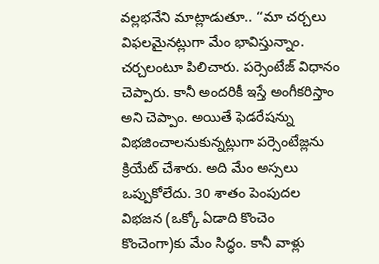వల్లభనేని మాట్లాడుతూ.. ‘‘మా చర్చలు విఫలమైనట్లుగా మేం భావిస్తున్నాం. చర్చలంటూ పిలిచారు. పర్సెంటేజ్ విధానం చెప్పారు. కానీ అందరికీ ఇస్తే అంగీకరిస్తాం అని చెప్పాం. అయితే ఫెడరేషన్ను విభజించాలనుకున్నట్లుగా పర్సెంటేజ్లను క్రియేట్ చేశారు. అది మేం అస్సలు ఒప్పుకోలేదు. 30 శాతం పెంపుదల విభజన (ఒక్కో ఏడాది కొంచెం కొంచెంగా)కు మేం సిద్ధం. కానీ వాళ్లు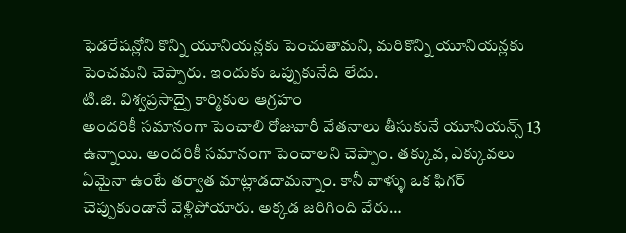ఫెడరేషన్లోని కొన్ని యూనియన్లకు పెంచుతామని, మరికొన్ని యూనియన్లకు పెంచమని చెప్పారు. ఇందుకు ఒప్పుకునేది లేదు.
టి.జి. విశ్వప్రసాద్పై కార్మికుల ఆగ్రహం
అందరికీ సమానంగా పెంచాలి రోజువారీ వేతనాలు తీసుకునే యూనియన్స్ 13 ఉన్నాయి. అందరికీ సమానంగా పెంచాలని చెప్పాం. తక్కువ, ఎక్కువలు ఏమైనా ఉంటే తర్వాత మాట్లాడదామన్నాం. కానీ వాళ్ళు ఒక ఫిగర్ చెప్పుకుండానే వెళ్లిపోయారు. అక్కడ జరిగింది వేరు…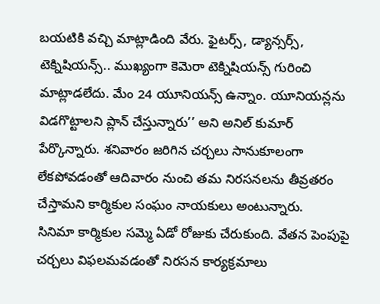బయటికి వచ్చి మాట్లాడింది వేరు. ఫైటర్స్, డ్యాన్సర్స్, టెక్నిషియన్స్.. ముఖ్యంగా కెమెరా టెక్నిషియన్స్ గురించి మాట్లాడలేదు. మేం 24 యూనియన్స్ ఉన్నాం. యూనియన్లను విడగొట్టాలని ప్లాన్ చేస్తున్నారు’’ అని అనిల్ కుమార్ పేర్కొన్నారు. శనివారం జరిగిన చర్చలు సానుకూలంగా లేకపోవడంతో ఆదివారం నుంచి తమ నిరసనలను తీవ్రతరం చేస్తామని కార్మికుల సంఘం నాయకులు అంటున్నారు.
సినిమా కార్మికుల సమ్మె ఏడో రోజుకు చేరుకుంది. వేతన పెంపుపై చర్చలు విఫలమవడంతో నిరసన కార్యక్రమాలు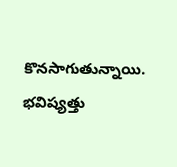కొనసాగుతున్నాయి. భవిష్యత్తు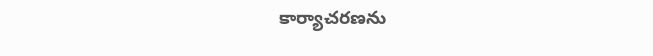కార్యాచరణను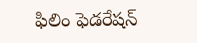ఫిలిం ఫెడరేషన్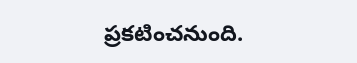ప్రకటించనుంది.